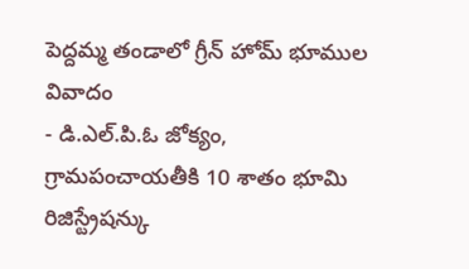పెద్దమ్మ తండాలో గ్రీన్ హోమ్ భూముల వివాదం
- డి.ఎల్.పి.ఓ జోక్యం, గ్రామపంచాయతీకి 10 శాతం భూమి రిజిస్ట్రేషన్కు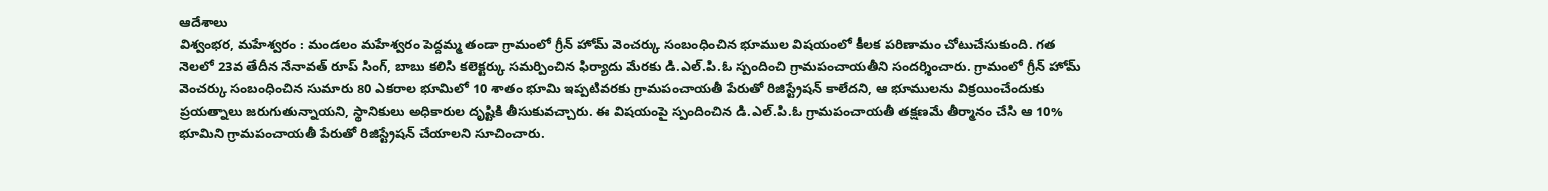ఆదేశాలు
విశ్వంభర, మహేశ్వరం : మండలం మహేశ్వరం పెద్దమ్మ తండా గ్రామంలో గ్రీన్ హోమ్ వెంచర్కు సంబంధించిన భూముల విషయంలో కీలక పరిణామం చోటుచేసుకుంది. గత నెలలో 23వ తేదీన నేనావత్ రూప్ సింగ్, బాబు కలిసి కలెక్టర్కు సమర్పించిన ఫిర్యాదు మేరకు డి.ఎల్.పి.ఓ స్పందించి గ్రామపంచాయతీని సందర్శించారు. గ్రామంలో గ్రీన్ హోమ్ వెంచర్కు సంబంధించిన సుమారు 80 ఎకరాల భూమిలో 10 శాతం భూమి ఇప్పటివరకు గ్రామపంచాయతీ పేరుతో రిజిస్ట్రేషన్ కాలేదని, ఆ భూములను విక్రయించేందుకు ప్రయత్నాలు జరుగుతున్నాయని, స్థానికులు అధికారుల దృష్టికి తీసుకువచ్చారు. ఈ విషయంపై స్పందించిన డి.ఎల్.పి.ఓ గ్రామపంచాయతీ తక్షణమే తీర్మానం చేసి ఆ 10% భూమిని గ్రామపంచాయతీ పేరుతో రిజిస్ట్రేషన్ చేయాలని సూచించారు.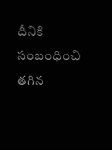దీనికి సంబంధించి తగిన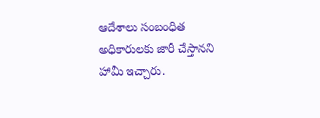ఆదేశాలు సంబంధిత అధికారులకు జారీ చేస్తానని హామీ ఇచ్చారు.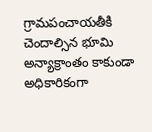గ్రామపంచాయతీకి చెందాల్సిన భూమి అన్యాక్రాంతం కాకుండా అధికారికంగా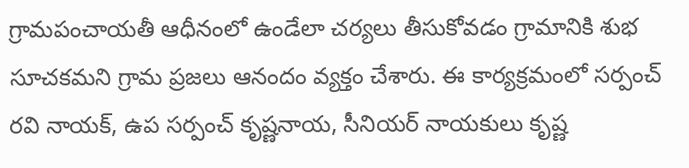గ్రామపంచాయతీ ఆధీనంలో ఉండేలా చర్యలు తీసుకోవడం గ్రామానికి శుభ సూచకమని గ్రామ ప్రజలు ఆనందం వ్యక్తం చేశారు. ఈ కార్యక్రమంలో సర్పంచ్ రవి నాయక్, ఉప సర్పంచ్ కృష్ణనాయ, సీనియర్ నాయకులు కృష్ణ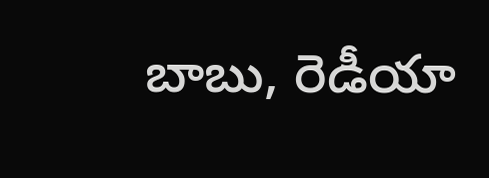బాబు, రెడీయా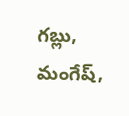గబ్లు, మంగేష్,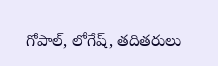గోపాల్, లోగేష్, తదితరులు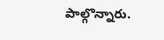పాల్గొన్నారు.